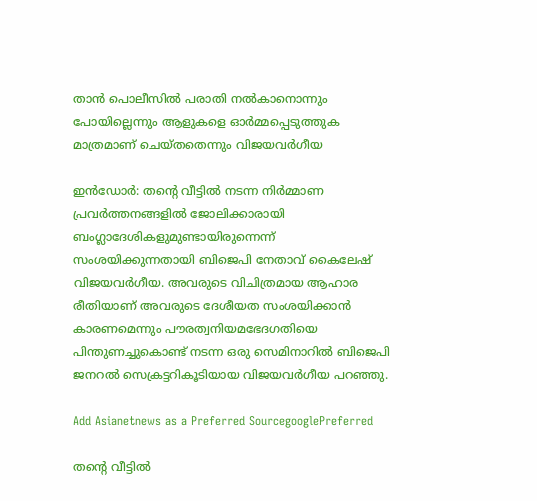താന്‍ പൊലീസില്‍ പരാതി നല്‍കാനൊന്നും പോയില്ലെന്നും ആളുകളെ ഓര്‍മ്മപ്പെടുത്തുക മാത്രമാണ് ചെയ്തതെന്നും വിജയവര്‍ഗീയ

ഇന്‍ഡോര്‍: തന്‍റെ വീട്ടില്‍ നടന്ന നിര്‍മ്മാണ പ്രവര്‍ത്തനങ്ങളില്‍ ജോലിക്കാരായി ബംഗ്ലാദേശികളുമുണ്ടായിരുന്നെന്ന് സംശയിക്കുന്നതായി ബിജെപി നേതാവ് കൈലേഷ് വിജയവര്‍ഗീയ. അവരുടെ വിചിത്രമായ ആഹാര രീതിയാണ് അവരുടെ ദേശീയത സംശയിക്കാന്‍ കാരണമെന്നും പൗരത്വനിയമഭേദഗതിയെ പിന്തുണച്ചുകൊണ്ട് നടന്ന ഒരു സെമിനാറില്‍ ബിജെപി ജനറല്‍ സെക്രട്ടറികൂടിയായ വിജയവര്‍ഗീയ പറഞ്ഞു.

Add Asianetnews as a Preferred SourcegooglePreferred

തന്‍റെ വീട്ടില്‍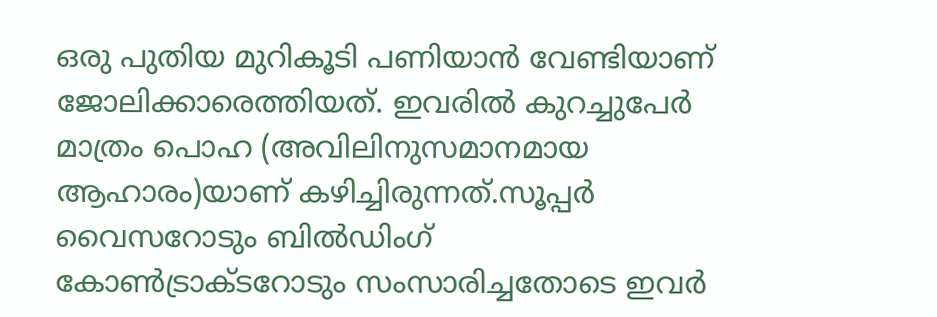ഒരു പുതിയ മുറികൂടി പണിയാന്‍ വേണ്ടിയാണ് ജോലിക്കാരെത്തിയത്. ഇവരില്‍ കുറച്ചുപേര്‍ മാത്രം പൊഹ (അവിലിനുസമാനമായ ആഹാരം)യാണ് കഴിച്ചിരുന്നത്.സൂപ്പര്‍ വൈസറോടും ബില്‍ഡിംഗ് കോണ്‍ട്രാക്ടറോടും സംസാരിച്ചതോടെ ഇവര്‍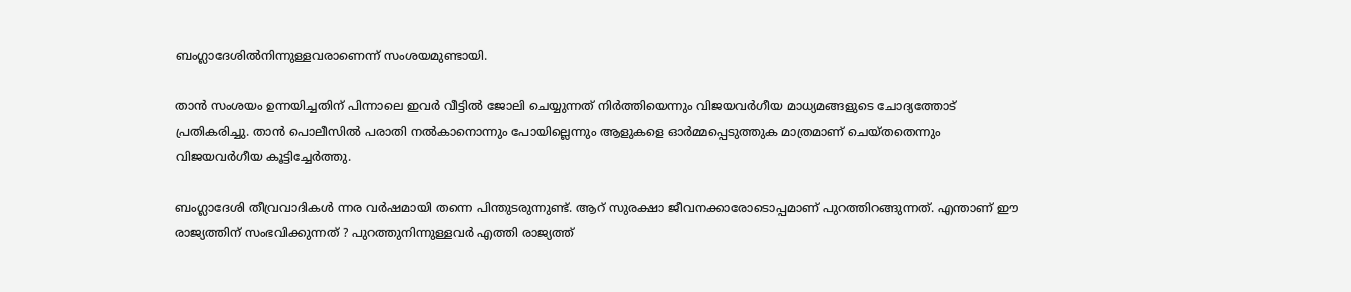ബംഗ്ലാദേശില്‍നിന്നുള്ളവരാണെന്ന് സംശയമുണ്ടായി.

താന്‍ സംശയം ഉന്നയിച്ചതിന് പിന്നാലെ ഇവര്‍ വീട്ടില്‍ ജോലി ചെയ്യുന്നത് നിര്‍ത്തിയെന്നും വിജയവര്‍ഗീയ മാധ്യമങ്ങളുടെ ചോദ്യത്തോട് പ്രതികരിച്ചു. താന്‍ പൊലീസില്‍ പരാതി നല്‍കാനൊന്നും പോയില്ലെന്നും ആളുകളെ ഓര്‍മ്മപ്പെടുത്തുക മാത്രമാണ് ചെയ്തതെന്നും വിജയവര്‍ഗീയ കൂട്ടിച്ചേര്‍ത്തു.

ബംഗ്ലാദേശി തീവ്രവാദികള്‍ ന്നര വര്‍ഷമായി തന്നെ പിന്തുടരുന്നുണ്ട്. ആറ് സുരക്ഷാ ജീവനക്കാരോടൊപ്പമാണ് പുറത്തിറങ്ങുന്നത്. എന്താണ് ഈ രാജ്യത്തിന് സംഭവിക്കുന്നത് ? പുറത്തുനിന്നുള്ളവര്‍ എത്തി രാജ്യത്ത്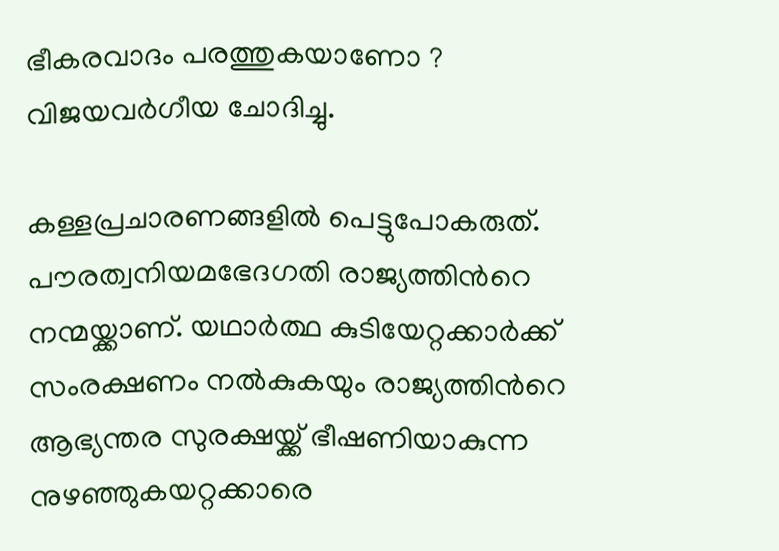ഭീകരവാദം പരത്തുകയാണോ ? വിജയവര്‍ഗീയ ചോദിച്ചു.

കള്ളപ്രചാരണങ്ങളില്‍ പെട്ടുപോകരുത്. പൗരത്വനിയമഭേദഗതി രാജ്യത്തിന്‍റെ നന്മയ്ക്കാണ്. യഥാര്‍ത്ഥ കുടിയേറ്റക്കാര്‍ക്ക് സംരക്ഷണം നല്‍കുകയും രാജ്യത്തിന്‍റെ ആഭ്യന്തര സുരക്ഷയ്ക്ക് ഭീഷണിയാകുന്ന നുഴഞ്ഞുകയറ്റക്കാരെ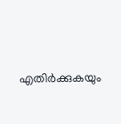എതിര്‍ക്കുകയും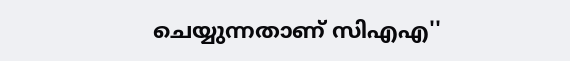ചെയ്യുന്നതാണ് സിഎഎ''